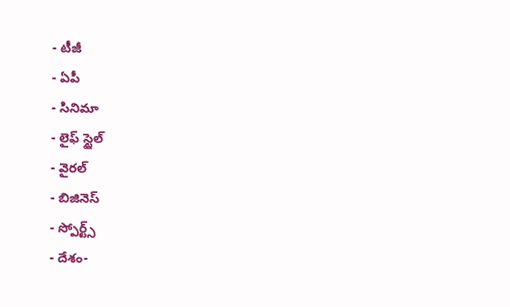- టీజీ
- ఏపీ
- సినిమా
- లైఫ్ స్టైల్
- వైరల్
- బిజినెస్
- స్పోర్ట్స్
- దేశం-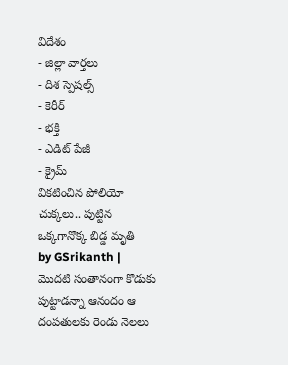విదేశం
- జిల్లా వార్తలు
- దిశ స్పెషల్స్
- కెరీర్
- భక్తి
- ఎడిట్ పేజీ
- క్రైమ్
వికటించిన పోలియో చుక్కలు.. పుట్టిన ఒక్కగానొక్క బిడ్డ మృతి
by GSrikanth |
మొదటి సంతానంగా కొడుకు పుట్టాడన్నా ఆనందం ఆ దంపతులకు రెండు నెలలు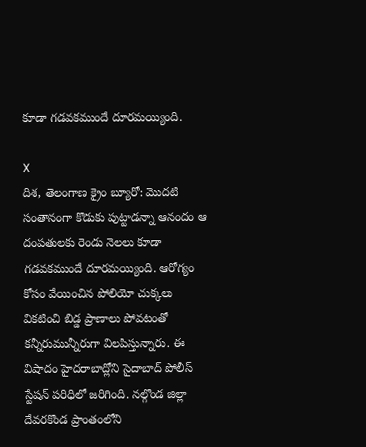కూడా గడవకముందే దూరమయ్యింది.

X
దిశ, తెలంగాణ క్రైం బ్యూరో: మొదటి సంతానంగా కొడుకు పుట్టాడన్నా ఆనందం ఆ దంపతులకు రెండు నెలలు కూడా గడవకముందే దూరమయ్యింది. ఆరోగ్యం కోసం వేయించిన పోలియో చుక్కలు వికటించి బిడ్డ ప్రాణాలు పోవటంతో కన్నీరుమున్నీరుగా విలపిస్తున్నారు. ఈ విషాదం హైదరాబాద్లోని సైదాబాద్ పోలీస్ స్టేషన్ పరిధిలో జరిగింది. నల్గొండ జిల్లా దేవరకొండ ప్రాంతంలోని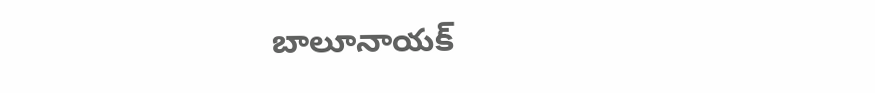బాలూనాయక్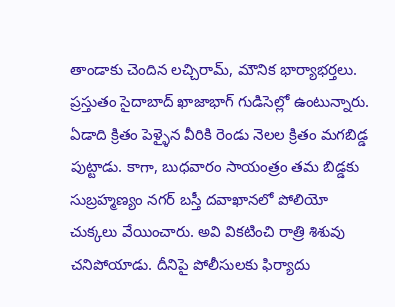తాండాకు చెందిన లచ్చిరామ్, మౌనిక భార్యాభర్తలు. ప్రస్తుతం సైదాబాద్ ఖాజాభాగ్ గుడిసెల్లో ఉంటున్నారు. ఏడాది క్రితం పెళ్ళైన వీరికి రెండు నెలల క్రితం మగబిడ్డ పుట్టాడు. కాగా, బుధవారం సాయంత్రం తమ బిడ్డకు సుబ్రహ్మణ్యం నగర్ బస్తీ దవాఖానలో పోలియో చుక్కలు వేయించారు. అవి వికటించి రాత్రి శిశువు చనిపోయాడు. దీనిపై పోలీసులకు ఫిర్యాదు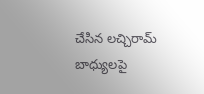చేసిన లచ్చిరామ్ బాధ్యులపై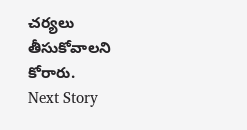చర్యలు తీసుకోవాలని కోరారు.
Next Story